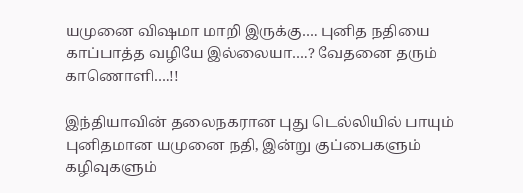யமுனை விஷமா மாறி இருக்கு…. புனித நதியை காப்பாத்த வழியே இல்லையா….? வேதனை தரும் காணொளி….!!

இந்தியாவின் தலைநகரான புது டெல்லியில் பாயும் புனிதமான யமுனை நதி, இன்று குப்பைகளும் கழிவுகளும்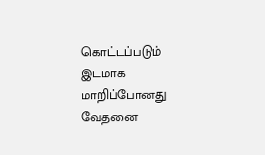கொட்டப்படும் இடமாக மாறிப்போனது வேதனை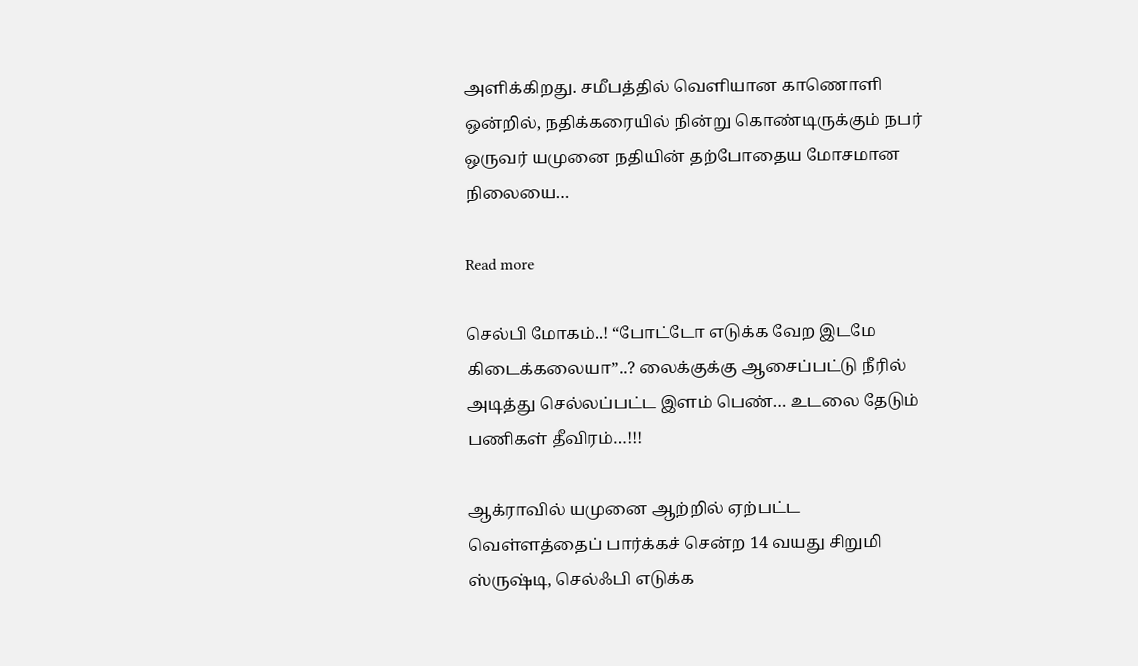அளிக்கிறது. சமீபத்தில் வெளியான காணொளி ஒன்றில், நதிக்கரையில் நின்று கொண்டிருக்கும் நபர் ஒருவர் யமுனை நதியின் தற்போதைய மோசமான நிலையை…

Read more

செல்பி மோகம்..! “போட்டோ எடுக்க வேற இடமே கிடைக்கலையா”..? லைக்குக்கு ஆசைப்பட்டு நீரில் அடித்து செல்லப்பட்ட இளம் பெண்… உடலை தேடும் பணிகள் தீவிரம்…!!!

ஆக்ராவில் யமுனை ஆற்றில் ஏற்பட்ட வெள்ளத்தைப் பார்க்கச் சென்ற 14 வயது சிறுமி ஸ்ருஷ்டி, செல்ஃபி எடுக்க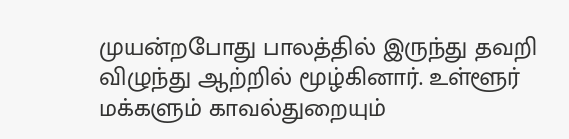முயன்றபோது பாலத்தில் இருந்து தவறி விழுந்து ஆற்றில் மூழ்கினார். உள்ளூர் மக்களும் காவல்துறையும்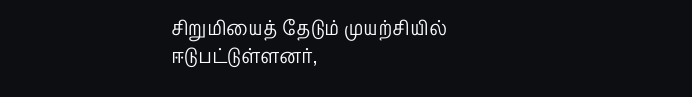சிறுமியைத் தேடும் முயற்சியில் ஈடுபட்டுள்ளனர்,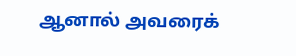ஆனால் அவரைக்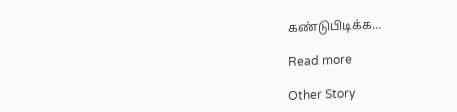கண்டுபிடிக்க…

Read more

Other Story